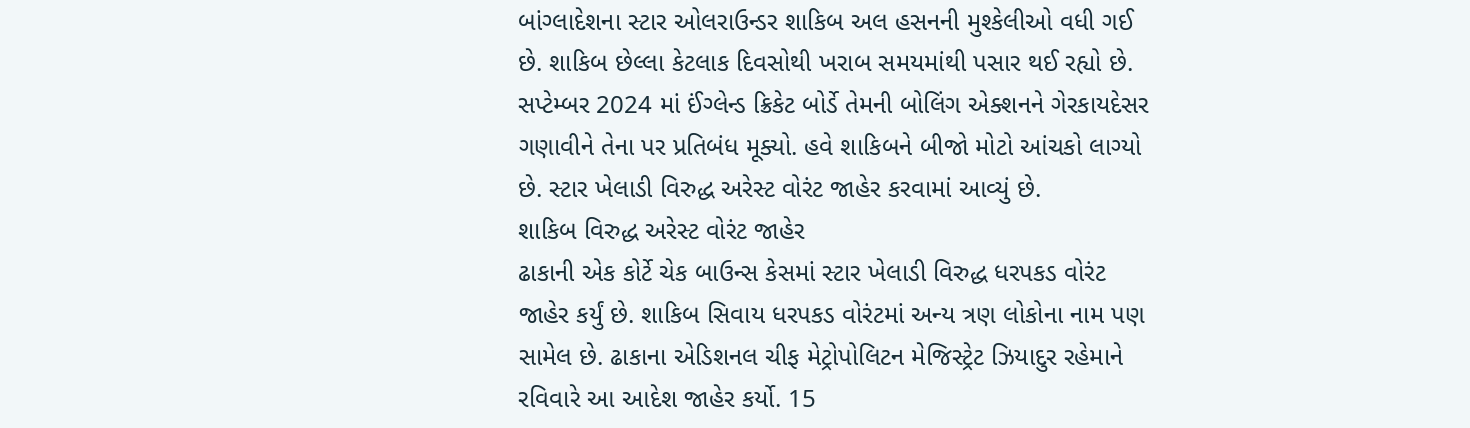બાંગ્લાદેશના સ્ટાર ઓલરાઉન્ડર શાકિબ અલ હસનની મુશ્કેલીઓ વધી ગઈ છે. શાકિબ છેલ્લા કેટલાક દિવસોથી ખરાબ સમયમાંથી પસાર થઈ રહ્યો છે. સપ્ટેમ્બર 2024 માં ઈંગ્લેન્ડ ક્રિકેટ બોર્ડે તેમની બોલિંગ એક્શનને ગેરકાયદેસર ગણાવીને તેના પર પ્રતિબંધ મૂક્યો. હવે શાકિબને બીજો મોટો આંચકો લાગ્યો છે. સ્ટાર ખેલાડી વિરુદ્ધ અરેસ્ટ વોરંટ જાહેર કરવામાં આવ્યું છે.
શાકિબ વિરુદ્ધ અરેસ્ટ વોરંટ જાહેર
ઢાકાની એક કોર્ટે ચેક બાઉન્સ કેસમાં સ્ટાર ખેલાડી વિરુદ્ધ ધરપકડ વોરંટ જાહેર કર્યું છે. શાકિબ સિવાય ધરપકડ વોરંટમાં અન્ય ત્રણ લોકોના નામ પણ સામેલ છે. ઢાકાના એડિશનલ ચીફ મેટ્રોપોલિટન મેજિસ્ટ્રેટ ઝિયાદુર રહેમાને રવિવારે આ આદેશ જાહેર કર્યો. 15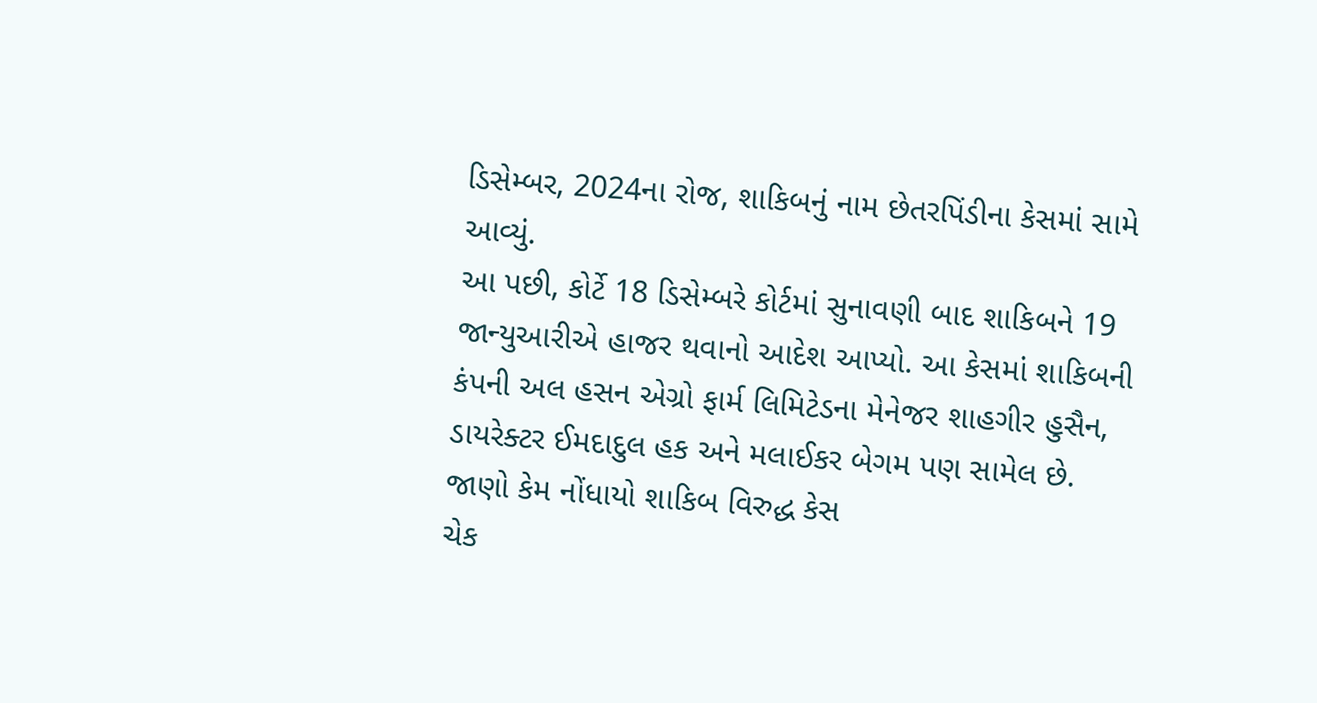ડિસેમ્બર, 2024ના રોજ, શાકિબનું નામ છેતરપિંડીના કેસમાં સામે આવ્યું.
આ પછી, કોર્ટે 18 ડિસેમ્બરે કોર્ટમાં સુનાવણી બાદ શાકિબને 19 જાન્યુઆરીએ હાજર થવાનો આદેશ આપ્યો. આ કેસમાં શાકિબની કંપની અલ હસન એગ્રો ફાર્મ લિમિટેડના મેનેજર શાહગીર હુસૈન, ડાયરેક્ટર ઈમદાદુલ હક અને મલાઈકર બેગમ પણ સામેલ છે.
જાણો કેમ નોંધાયો શાકિબ વિરુદ્ધ કેસ
ચેક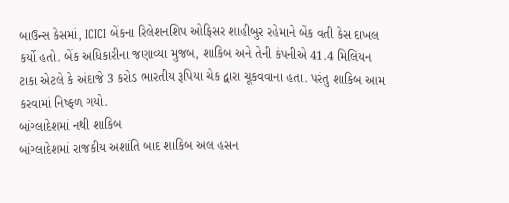બાઉન્સ કેસમાં, ICICI બેંકના રિલેશનશિપ ઓફિસર શાહીબુર રહેમાને બેંક વતી કેસ દાખલ કર્યો હતો. બેંક અધિકારીના જણાવ્યા મુજબ, શાકિબ અને તેની કંપનીએ 41.4 મિલિયન ટાકા એટલે કે અંદાજે 3 કરોડ ભારતીય રૂપિયા ચેક દ્વારા ચૂકવવાના હતા. પરંતુ શાકિબ આમ કરવામાં નિષ્ફળ ગયો.
બાંગ્લાદેશમાં નથી શાકિબ
બાંગ્લાદેશમાં રાજકીય અશાંતિ બાદ શાકિબ અલ હસન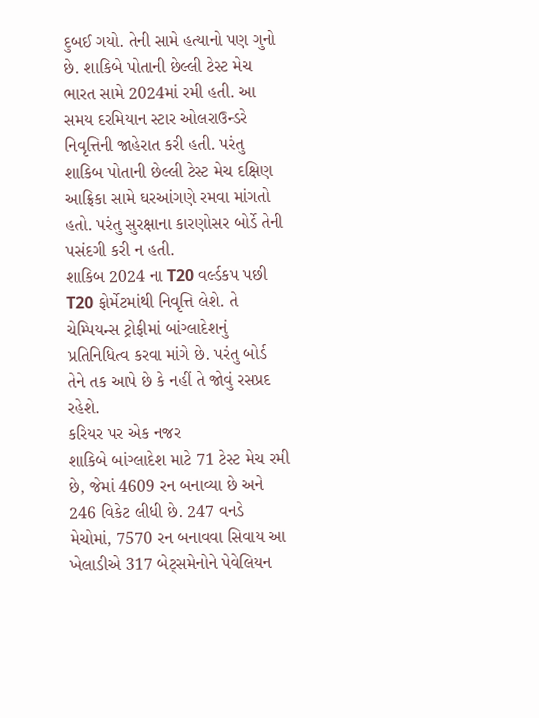દુબઈ ગયો. તેની સામે હત્યાનો પણ ગુનો છે. શાકિબે પોતાની છેલ્લી ટેસ્ટ મેચ ભારત સામે 2024માં રમી હતી. આ સમય દરમિયાન સ્ટાર ઓલરાઉન્ડરે નિવૃત્તિની જાહેરાત કરી હતી. પરંતુ શાકિબ પોતાની છેલ્લી ટેસ્ટ મેચ દક્ષિણ આફ્રિકા સામે ઘરઆંગણે રમવા માંગતો હતો. પરંતુ સુરક્ષાના કારણોસર બોર્ડે તેની પસંદગી કરી ન હતી.
શાકિબ 2024 ના T20 વર્લ્ડકપ પછી T20 ફોર્મેટમાંથી નિવૃત્તિ લેશે. તે ચેમ્પિયન્સ ટ્રોફીમાં બાંગ્લાદેશનું પ્રતિનિધિત્વ કરવા માંગે છે. પરંતુ બોર્ડ તેને તક આપે છે કે નહીં તે જોવું રસપ્રદ રહેશે.
કરિયર પર એક નજર
શાકિબે બાંગ્લાદેશ માટે 71 ટેસ્ટ મેચ રમી છે, જેમાં 4609 રન બનાવ્યા છે અને 246 વિકેટ લીધી છે. 247 વનડે મેચોમાં, 7570 રન બનાવવા સિવાય આ ખેલાડીએ 317 બેટ્સમેનોને પેવેલિયન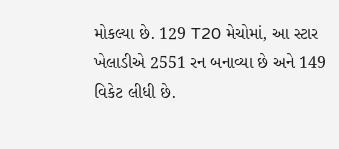મોકલ્યા છે. 129 T20 મેચોમાં, આ સ્ટાર ખેલાડીએ 2551 રન બનાવ્યા છે અને 149 વિકેટ લીધી છે.